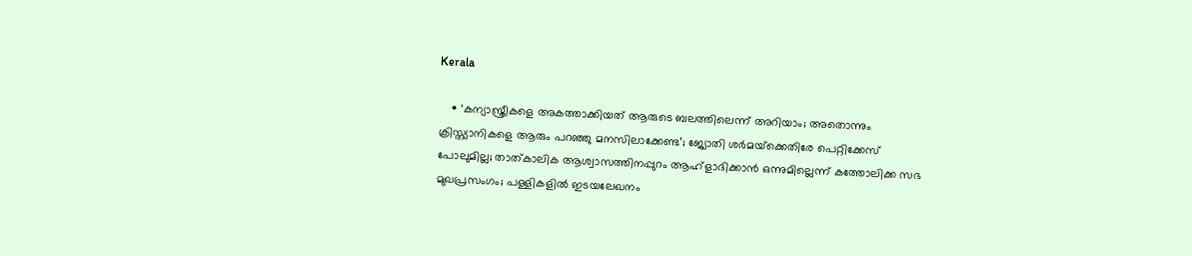Kerala

    • ‘കന്യാസ്ത്രീകളെ അകത്താക്കിയത് ആരുടെ ബലത്തിലെന്ന് അറിയാം; അതൊന്നും ക്രിസ്ത്യാനികളെ ആരും പറഞ്ഞു മനസിലാക്കേണ്ട’; ജ്യോതി ശര്‍മയ്‌ക്കെതിരേ പെറ്റിക്കേസ് പോലുമില്ല; താത്കാലിക ആശ്വാസത്തിനപ്പുറം ആഹ്‌ളാദിക്കാന്‍ ഒന്നുമില്ലെന്ന് കത്തോലിക്ക സഭ മുഖപ്രസംഗം; പള്ളികളില്‍ ഇടയലേഖനം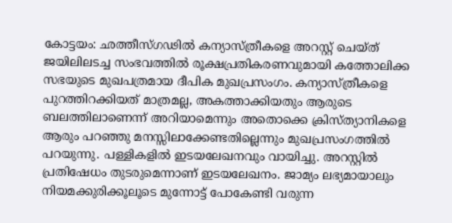കോട്ടയം: ഛത്തീസ്ഗഢില്‍ കന്യാസ്ത്രീകളെ അറസ്റ്റ് ചെയ്ത് ജയിലിലടച്ച സംഭവത്തില്‍ രൂക്ഷപ്രതികരണവുമായി കത്തോലിക്ക സഭയുടെ മുഖപത്രമായ ദീപിക മുഖപ്രസംഗം. കന്യാസ്ത്രീകളെ പുറത്തിറക്കിയത് മാത്രമല്ല, അകത്താക്കിയതും ആരുടെ ബലത്തിലാണെന്ന് അറിയാമെന്നും അതൊക്കെ ക്രിസ്ത്യാനികളെ ആരും പറഞ്ഞു മനസ്സിലാക്കേണ്ടതില്ലെന്നും മുഖപ്രസംഗത്തില്‍ പറയുന്നു. പള്ളികളില്‍ ഇടയലേഖനവും വായിച്ചു. അറസ്റ്റില്‍ പ്രതിഷേധം തുടരുമെന്നാണ് ഇടയലേഖനം. ജാമ്യം ലഭ്യമായാലും നിയമക്കുരിക്കൂലൂടെ മുന്നോട്ട് പോകേണ്ടി വരുന്ന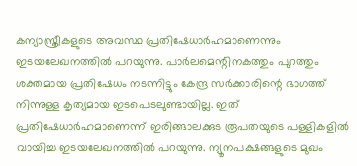കന്യാസ്ത്രീകളുടെ അവസ്ഥ പ്രതിഷേധാര്‍ഹമാണെന്നും ഇടയലേഖനത്തില്‍ പറയുന്നു. പാര്‍ലമെന്റിനകത്തും പുറത്തും ശക്തമായ പ്രതിഷേധം നടന്നിട്ടും കേന്ദ്ര സര്‍ക്കാരിന്റെ ഭാഗത്ത് നിന്നുള്ള കൃത്യമായ ഇടപെടലുണ്ടായില്ല. ഇത് പ്രതിഷേധാര്‍ഹമാണെന്ന് ഇരിങ്ങാലക്കുട രൂപതയുടെ പള്ളികളില്‍ വായിച്ച ഇടയലേഖനത്തില്‍ പറയുന്നു. ന്യൂനപക്ഷങ്ങളുടെ മുഖം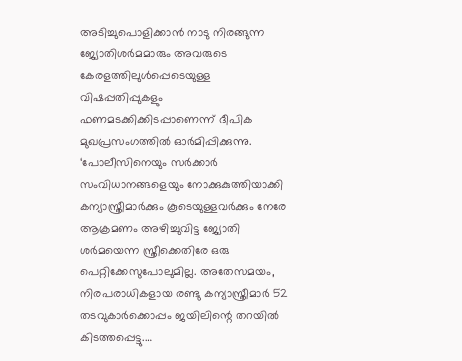അടിച്ചുപൊളിക്കാന്‍ നാടു നിരങ്ങുന്ന ജ്യോതിശര്‍മമാരും അവരുടെ കേരളത്തിലുള്‍പ്പെടെയുള്ള വിഷപ്പതിപ്പുകളും ഫണമടക്കിക്കിടപ്പാണെന്ന് ദീപിക മുഖപ്രസംഗത്തില്‍ ഓര്‍മിപ്പിക്കുന്നു. ‘പോലീസിനെയും സര്‍ക്കാര്‍ സംവിധാനങ്ങളെയും നോക്കുകുത്തിയാക്കി കന്യാസ്ത്രീമാര്‍ക്കും കൂടെയുള്ളവര്‍ക്കും നേരേ ആക്രമണം അഴിച്ചുവിട്ട ജ്യോതി ശര്‍മയെന്ന സ്ത്രീക്കെതിരേ ഒരു പെറ്റിക്കേസുപോലുമില്ല. അതേസമയം, നിരപരാധികളായ രണ്ടു കന്യാസ്ത്രീമാര്‍ 52 തടവുകാര്‍ക്കൊപ്പം ജയിലിന്റെ തറയില്‍ കിടത്തപ്പെട്ടു.…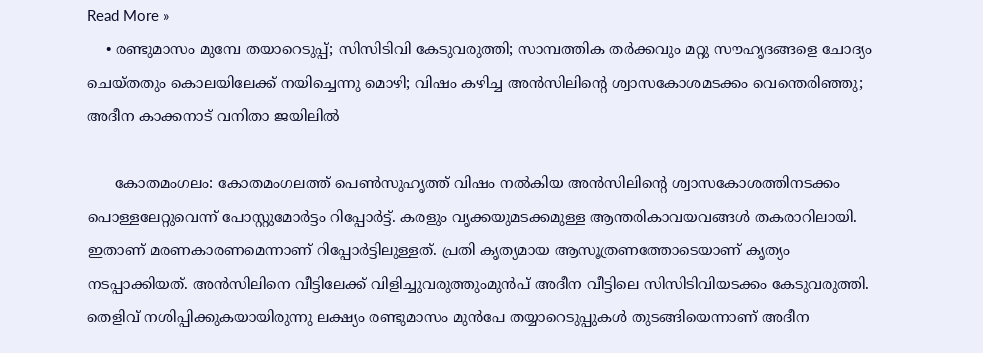Read More »
    • രണ്ടുമാസം മുമ്പേ തയാറെടുപ്പ്; സിസിടിവി കേടുവരുത്തി; സാമ്പത്തിക തര്‍ക്കവും മറ്റു സൗഹൃദങ്ങളെ ചോദ്യം ചെയ്തതും കൊലയിലേക്ക് നയിച്ചെന്നു മൊഴി; വിഷം കഴിച്ച അന്‍സിലിന്റെ ശ്വാസകോശമടക്കം വെന്തെരിഞ്ഞു; അദീന കാക്കനാട് വനിതാ ജയിലില്‍

      കോതമംഗലം: കോതമംഗലത്ത് പെണ്‍സുഹൃത്ത് വിഷം നല്‍കിയ അന്‍സിലിന്റെ ശ്വാസകോശത്തിനടക്കം പൊള്ളലേറ്റുവെന്ന് പോസ്റ്റുമോര്‍ട്ടം റിപ്പോര്‍ട്ട്. കരളും വൃക്കയുമടക്കമുള്ള ആന്തരികാവയവങ്ങള്‍ തകരാറിലായി. ഇതാണ് മരണകാരണമെന്നാണ് റിപ്പോര്‍ട്ടിലുള്ളത്. പ്രതി കൃത്യമായ ആസൂത്രണത്തോടെയാണ് കൃത്യം നടപ്പാക്കിയത്. അന്‍സിലിനെ വീട്ടിലേക്ക് വിളിച്ചുവരുത്തുംമുന്‍പ് അദീന വീട്ടിലെ സിസിടിവിയടക്കം കേടുവരുത്തി. തെളിവ് നശിപ്പിക്കുകയായിരുന്നു ലക്ഷ്യം രണ്ടുമാസം മുന്‍പേ തയ്യാറെടുപ്പുകള്‍ തുടങ്ങിയെന്നാണ് അദീന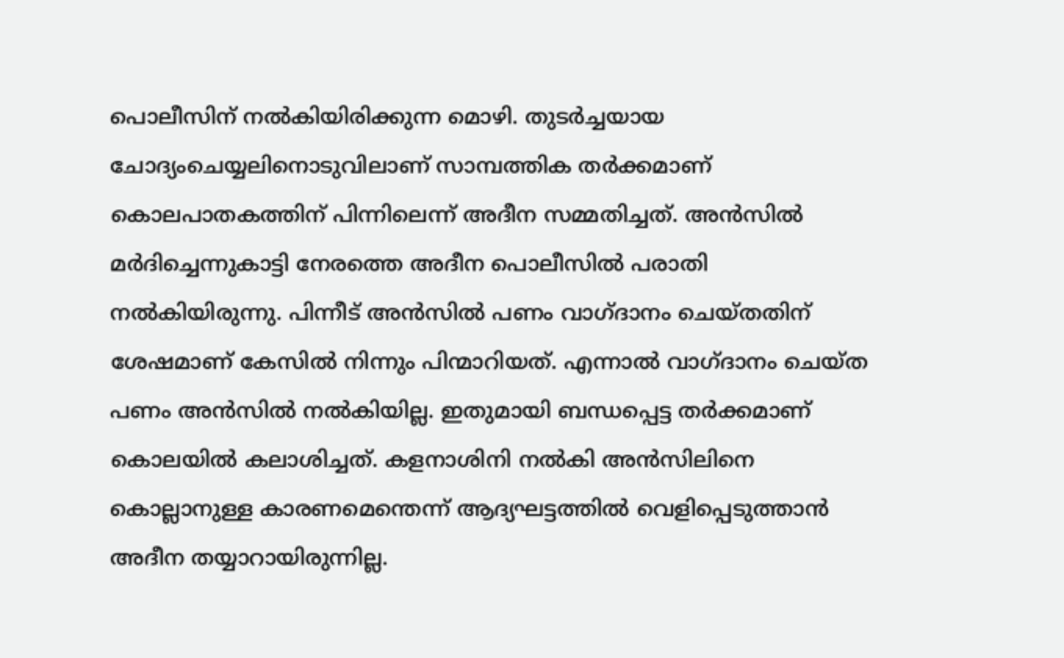പൊലീസിന് നല്‍കിയിരിക്കുന്ന മൊഴി. തുടര്‍ച്ചയായ ചോദ്യംചെയ്യലിനൊടുവിലാണ് സാമ്പത്തിക തര്‍ക്കമാണ് കൊലപാതകത്തിന് പിന്നിലെന്ന് അദീന സമ്മതിച്ചത്. അന്‍സില്‍ മര്‍ദിച്ചെന്നുകാട്ടി നേരത്തെ അദീന പൊലീസില്‍ പരാതി നല്‍കിയിരുന്നു. പിന്നീട് അന്‍സില്‍ പണം വാഗ്ദാനം ചെയ്തതിന് ശേഷമാണ് കേസില്‍ നിന്നും പിന്മാറിയത്. എന്നാല്‍ വാഗ്ദാനം ചെയ്ത പണം അന്‍സില്‍ നല്‍കിയില്ല. ഇതുമായി ബന്ധപ്പെട്ട തര്‍ക്കമാണ് കൊലയില്‍ കലാശിച്ചത്. കളനാശിനി നല്‍കി അന്‍സിലിനെ കൊല്ലാനുള്ള കാരണമെന്തെന്ന് ആദ്യഘട്ടത്തില്‍ വെളിപ്പെടുത്താന്‍ അദീന തയ്യാറായിരുന്നില്ല.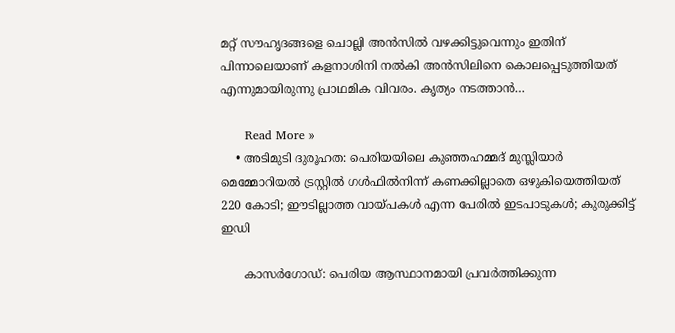മറ്റ് സൗഹൃദങ്ങളെ ചൊല്ലി അന്‍സില്‍ വഴക്കിട്ടുവെന്നും ഇതിന് പിന്നാലെയാണ് കളനാശിനി നല്‍കി അന്‍സിലിനെ കൊലപ്പെടുത്തിയത് എന്നുമായിരുന്നു പ്രാഥമിക വിവരം. കൃത്യം നടത്താന്‍…

      Read More »
    • അടിമുടി ദുരൂഹത: പെരിയയിലെ കുഞ്ഞഹമ്മദ് മുസ്ലിയാര്‍ മെമ്മോറിയല്‍ ട്രസ്റ്റില്‍ ഗള്‍ഫില്‍നിന്ന് കണക്കില്ലാതെ ഒഴുകിയെത്തിയത് 220 കോടി; ഈടില്ലാത്ത വായ്പകള്‍ എന്ന പേരില്‍ ഇടപാടുകള്‍; കുരുക്കിട്ട് ഇഡി

      കാസര്‍ഗോഡ്: പെരിയ ആസ്ഥാനമായി പ്രവര്‍ത്തിക്കുന്ന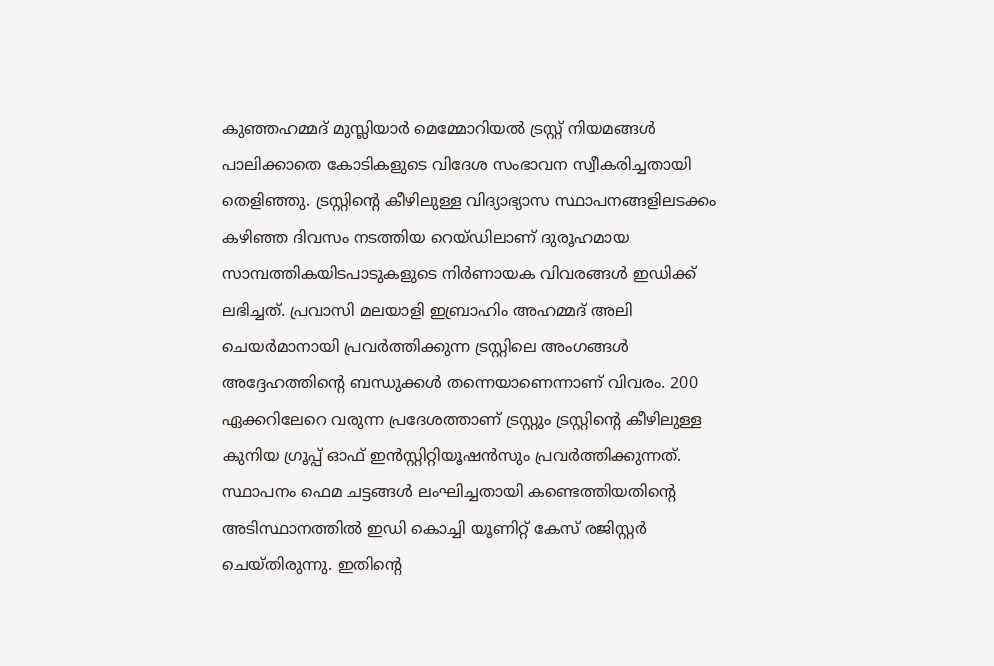കുഞ്ഞഹമ്മദ് മുസ്ലിയാര്‍ മെമ്മോറിയല്‍ ട്രസ്റ്റ് നിയമങ്ങള്‍ പാലിക്കാതെ കോടികളുടെ വിദേശ സംഭാവന സ്വീകരിച്ചതായി തെളിഞ്ഞു. ട്രസ്റ്റിന്റെ കീഴിലുള്ള വിദ്യാഭ്യാസ സ്ഥാപനങ്ങളിലടക്കം കഴിഞ്ഞ ദിവസം നടത്തിയ റെയ്ഡിലാണ് ദുരൂഹമായ സാമ്പത്തികയിടപാടുകളുടെ നിര്‍ണായക വിവരങ്ങള്‍ ഇഡിക്ക് ലഭിച്ചത്. പ്രവാസി മലയാളി ഇബ്രാഹിം അഹമ്മദ് അലി ചെയര്‍മാനായി പ്രവര്‍ത്തിക്കുന്ന ട്രസ്റ്റിലെ അംഗങ്ങള്‍ അദ്ദേഹത്തിന്റെ ബന്ധുക്കള്‍ തന്നെയാണെന്നാണ് വിവരം. 200 ഏക്കറിലേറെ വരുന്ന പ്രദേശത്താണ് ട്രസ്റ്റും ട്രസ്റ്റിന്റെ കീഴിലുള്ള കുനിയ ഗ്രൂപ്പ് ഓഫ് ഇന്‍സ്റ്റിറ്റിയൂഷന്‍സും പ്രവര്‍ത്തിക്കുന്നത്. സ്ഥാപനം ഫെമ ചട്ടങ്ങള്‍ ലംഘിച്ചതായി കണ്ടെത്തിയതിന്റെ അടിസ്ഥാനത്തില്‍ ഇഡി കൊച്ചി യൂണിറ്റ് കേസ് രജിസ്റ്റര്‍ ചെയ്തിരുന്നു. ഇതിന്റെ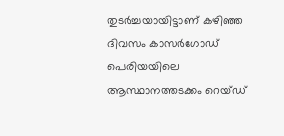തുടര്‍ച്ചയായിട്ടാണ് കഴിഞ്ഞ ദിവസം കാസര്‍ഗോഡ് പെരിയയിലെ ആസ്ഥാനത്തടക്കം റെയ്ഡ്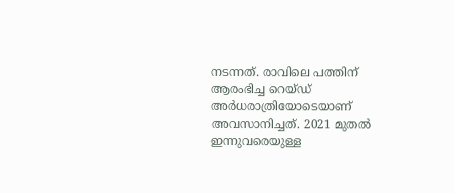നടന്നത്. രാവിലെ പത്തിന് ആരംഭിച്ച റെയ്ഡ് അര്‍ധരാത്രിയോടെയാണ് അവസാനിച്ചത്. 2021 മുതല്‍ ഇന്നുവരെയുള്ള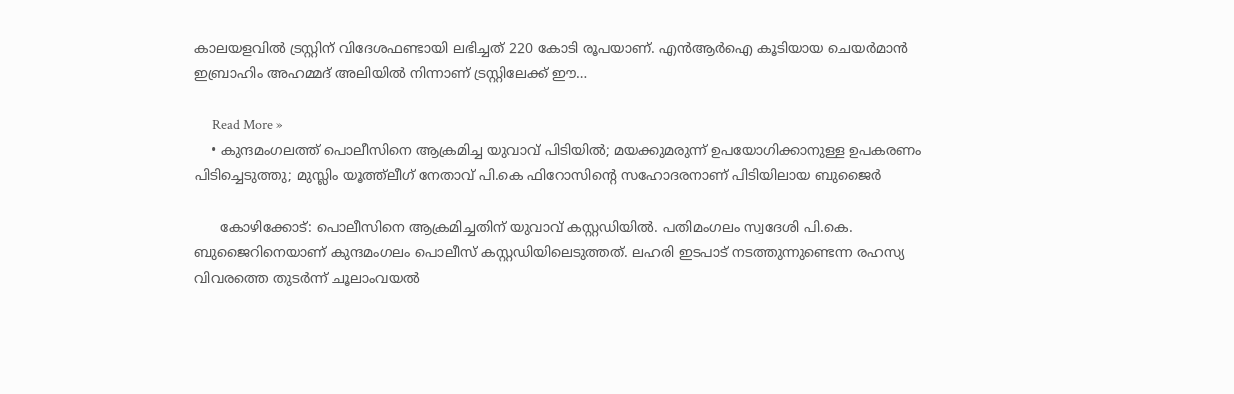കാലയളവില്‍ ട്രസ്റ്റിന് വിദേശഫണ്ടായി ലഭിച്ചത് 220 കോടി രൂപയാണ്. എന്‍ആര്‍ഐ കൂടിയായ ചെയര്‍മാന്‍ ഇബ്രാഹിം അഹമ്മദ് അലിയില്‍ നിന്നാണ് ട്രസ്റ്റിലേക്ക് ഈ…

      Read More »
    • കുന്ദമംഗലത്ത് പൊലീസിനെ ആക്രമിച്ച യുവാവ് പിടിയില്‍; മയക്കുമരുന്ന് ഉപയോഗിക്കാനുള്ള ഉപകരണം പിടിച്ചെടുത്തു; മുസ്ലിം യൂത്ത്‌ലീഗ് നേതാവ് പി.കെ ഫിറോസിന്റെ സഹോദരനാണ് പിടിയിലായ ബുജൈര്‍

      കോഴിക്കോട്: പൊലീസിനെ ആക്രമിച്ചതിന് യുവാവ് കസ്റ്റഡിയില്‍. പതിമംഗലം സ്വദേശി പി.കെ. ബുജൈറിനെയാണ് കുന്ദമംഗലം പൊലീസ് കസ്റ്റഡിയിലെടുത്തത്. ലഹരി ഇടപാട് നടത്തുന്നുണ്ടെന്ന രഹസ്യ വിവരത്തെ തുടര്‍ന്ന് ചൂലാംവയല്‍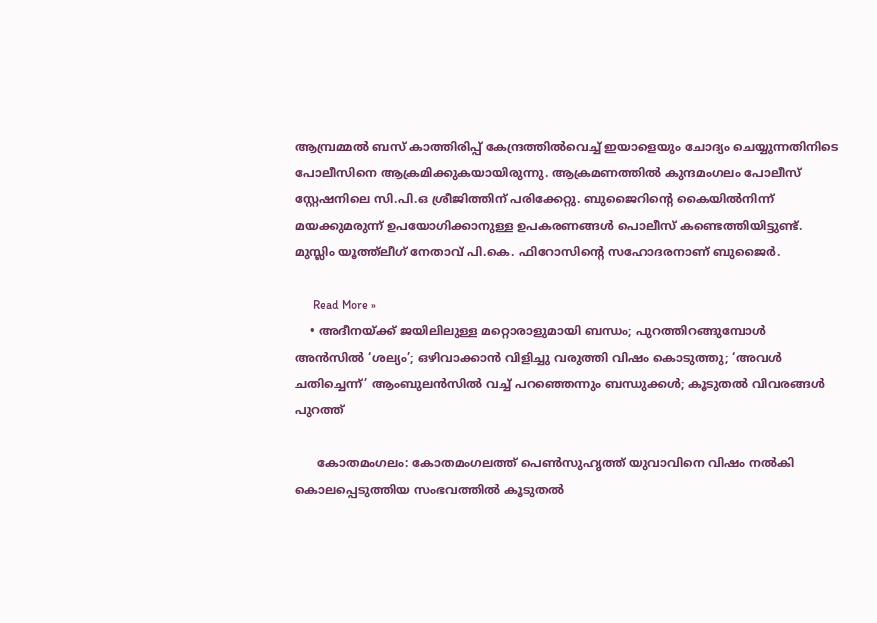ആമ്പ്രമ്മല്‍ ബസ് കാത്തിരിപ്പ് കേന്ദ്രത്തില്‍വെച്ച് ഇയാളെയും ചോദ്യം ചെയ്യുന്നതിനിടെ പോലീസിനെ ആക്രമിക്കുകയായിരുന്നു. ആക്രമണത്തില്‍ കുന്ദമംഗലം പോലീസ് സ്റ്റേഷനിലെ സി.പി.ഒ ശ്രീജിത്തിന് പരിക്കേറ്റു. ബുജൈറിന്റെ കൈയില്‍നിന്ന് മയക്കുമരുന്ന് ഉപയോഗിക്കാനുള്ള ഉപകരണങ്ങള്‍ പൊലീസ് കണ്ടെത്തിയിട്ടുണ്ട്. മുസ്ലിം യൂത്ത്‌ലീഗ് നേതാവ് പി.കെ. ഫിറോസിന്റെ സഹോദരനാണ് ബുജൈര്‍.

      Read More »
    • അദീനയ്ക്ക് ജയിലിലുള്ള മറ്റൊരാളുമായി ബന്ധം; പുറത്തിറങ്ങുമ്പോള്‍ അന്‍സില്‍ ‘ശല്യം’; ഒഴിവാക്കാന്‍ വിളിച്ചു വരുത്തി വിഷം കൊടുത്തു; ‘അവള്‍ ചതിച്ചെന്ന്’ ആംബുലന്‍സില്‍ വച്ച് പറഞ്ഞെന്നും ബന്ധുക്കള്‍; കൂടുതല്‍ വിവരങ്ങള്‍ പുറത്ത്

      കോതമംഗലം: കോതമംഗലത്ത് പെണ്‍സുഹൃത്ത് യുവാവിനെ വിഷം നല്‍കി കൊലപ്പെടുത്തിയ സംഭവത്തില്‍ കൂടുതല്‍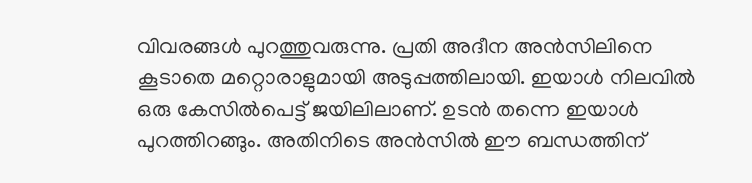വിവരങ്ങള്‍ പുറത്തുവരുന്നു. പ്രതി അദീന അന്‍സിലിനെ കൂടാതെ മറ്റൊരാളുമായി അടുപ്പത്തിലായി. ഇയാള്‍ നിലവില്‍ ഒരു കേസില്‍പെട്ട് ജയിലിലാണ്. ഉടന്‍ തന്നെ ഇയാള്‍ പുറത്തിറങ്ങും. അതിനിടെ അന്‍സില്‍ ഈ ബന്ധത്തിന്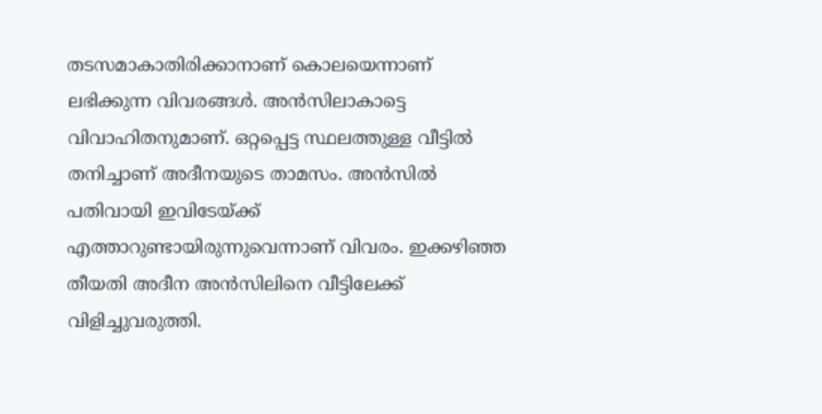തടസമാകാതിരിക്കാനാണ് കൊലയെന്നാണ് ലഭിക്കുന്ന വിവരങ്ങള്‍. അന്‍സിലാകാട്ടെ വിവാഹിതനുമാണ്. ഒറ്റപ്പെട്ട സ്ഥലത്തുള്ള വീട്ടില്‍ തനിച്ചാണ് അദീനയുടെ താമസം. അന്‍സില്‍ പതിവായി ഇവിടേയ്ക്ക് എത്താറുണ്ടായിരുന്നുവെന്നാണ് വിവരം. ഇക്കഴിഞ്ഞ തീയതി അദീന അന്‍സിലിനെ വീട്ടിലേക്ക് വിളിച്ചുവരുത്തി.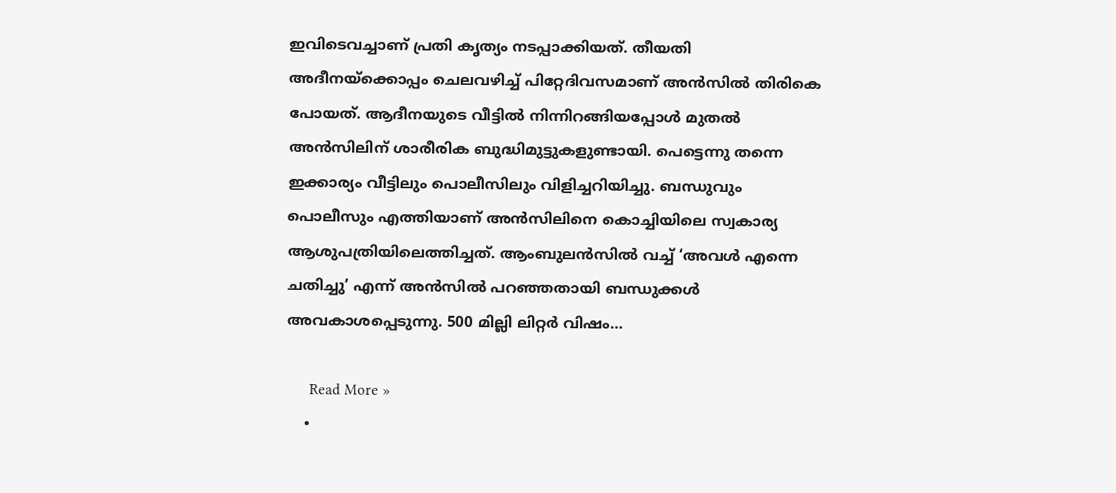ഇവിടെവച്ചാണ് പ്രതി കൃത്യം നടപ്പാക്കിയത്. തീയതി അദീനയ്‌ക്കൊപ്പം ചെലവഴിച്ച് പിറ്റേദിവസമാണ് അന്‍സില്‍ തിരികെ പോയത്. ആദീനയുടെ വീട്ടില്‍ നിന്നിറങ്ങിയപ്പോള്‍ മുതല്‍ അന്‍സിലിന് ശാരീരിക ബുദ്ധിമുട്ടുകളുണ്ടായി. പെട്ടെന്നു തന്നെ ഇക്കാര്യം വീട്ടിലും പൊലീസിലും വിളിച്ചറിയിച്ചു. ബന്ധുവും പൊലീസും എത്തിയാണ് അന്‍സിലിനെ കൊച്ചിയിലെ സ്വകാര്യ ആശുപത്രിയിലെത്തിച്ചത്. ആംബുലന്‍സില്‍ വച്ച് ‘അവള്‍ എന്നെ ചതിച്ചു’ എന്ന് അന്‍സില്‍ പറഞ്ഞതായി ബന്ധുക്കള്‍ അവകാശപ്പെടുന്നു. 500 മില്ലി ലിറ്റര്‍ വിഷം…

      Read More »
    •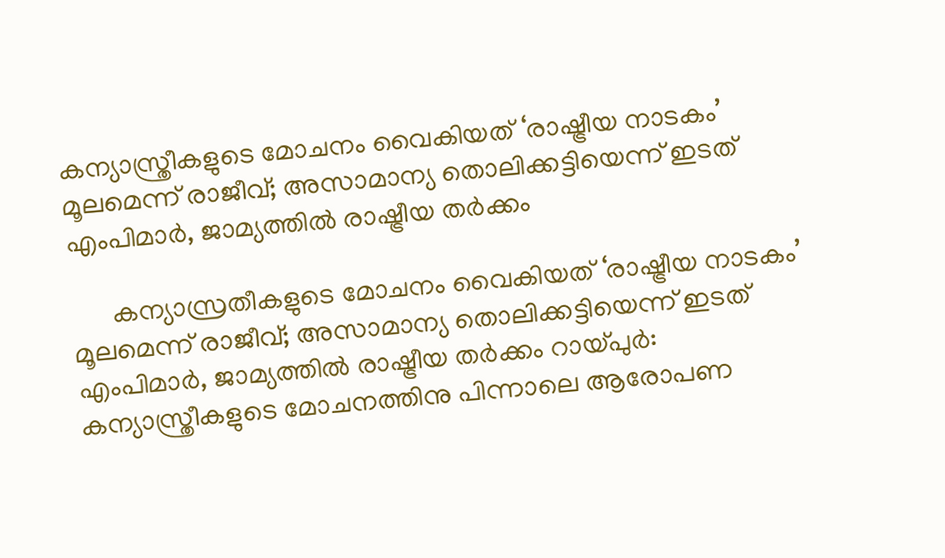കന്യാസ്ത്രീകളുടെ മോചനം വൈകിയത് ‘രാഷ്ട്രീയ നാടകം’ മൂലമെന്ന് രാജീവ്; അസാമാന്യ തൊലിക്കട്ടിയെന്ന് ഇടത് എംപിമാര്‍, ജാമ്യത്തില്‍ രാഷ്ട്രീയ തര്‍ക്കം

      കന്യാസ്രതീകളുടെ മോചനം വൈകിയത് ‘രാഷ്ട്രീയ നാടകം’ മൂലമെന്ന് രാജീവ്; അസാമാന്യ തൊലിക്കട്ടിയെന്ന് ഇടത് എംപിമാര്‍, ജാമ്യത്തില്‍ രാഷ്ട്രീയ തര്‍ക്കം റായ്പുര്‍: കന്യാസ്ത്രീകളുടെ മോചനത്തിനു പിന്നാലെ ആരോപണ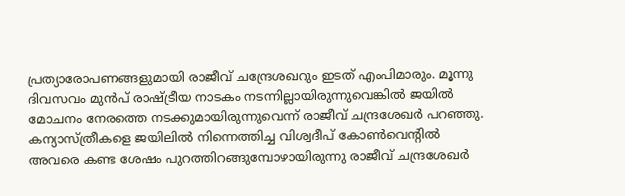പ്രത്യാരോപണങ്ങളുമായി രാജീവ് ചന്ദ്രേശഖറും ഇടത് എംപിമാരും. മൂന്നു ദിവസവം മുന്‍പ് രാഷ്ട്രീയ നാടകം നടന്നില്ലായിരുന്നുവെങ്കില്‍ ജയില്‍ മോചനം നേരത്തെ നടക്കുമായിരുന്നുവെന്ന് രാജീവ് ചന്ദ്രശേഖര്‍ പറഞ്ഞു. കന്യാസ്ത്രീകളെ ജയിലില്‍ നിന്നെത്തിച്ച വിശ്വദീപ് കോണ്‍വെന്റില്‍ അവരെ കണ്ട ശേഷം പുറത്തിറങ്ങുമ്പോഴായിരുന്നു രാജീവ് ചന്ദ്രശേഖര്‍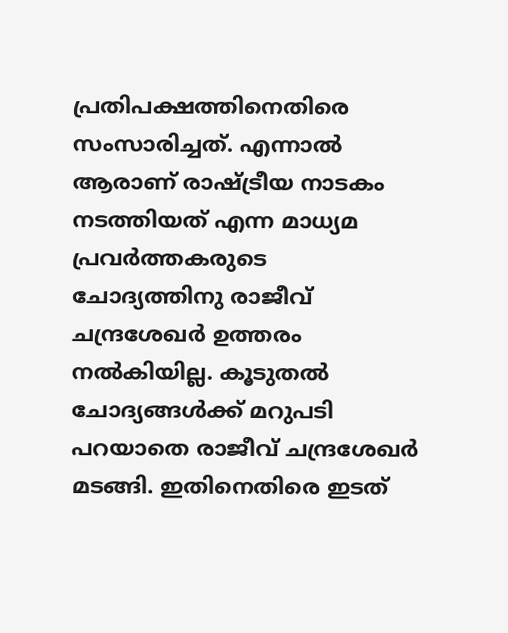പ്രതിപക്ഷത്തിനെതിരെ സംസാരിച്ചത്. എന്നാല്‍ ആരാണ് രാഷ്ട്രീയ നാടകം നടത്തിയത് എന്ന മാധ്യമ പ്രവര്‍ത്തകരുടെ ചോദ്യത്തിനു രാജീവ് ചന്ദ്രശേഖര്‍ ഉത്തരം നല്‍കിയില്ല. കൂടുതല്‍ ചോദ്യങ്ങള്‍ക്ക് മറുപടി പറയാതെ രാജീവ് ചന്ദ്രശേഖര്‍ മടങ്ങി. ഇതിനെതിരെ ഇടത്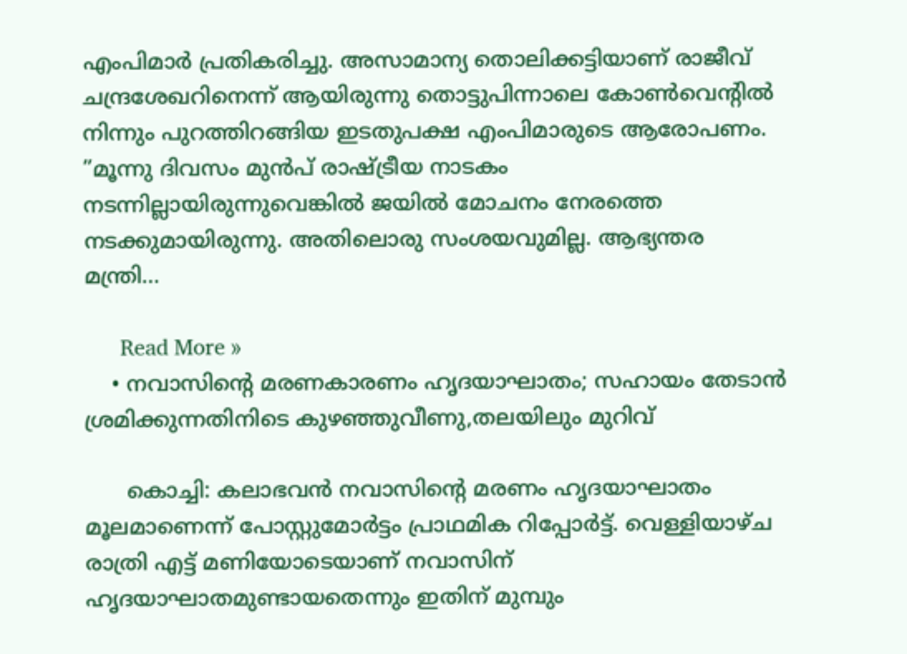എംപിമാര്‍ പ്രതികരിച്ചു. അസാമാന്യ തൊലിക്കട്ടിയാണ് രാജീവ് ചന്ദ്രശേഖറിനെന്ന് ആയിരുന്നു തൊട്ടുപിന്നാലെ കോണ്‍വെന്റില്‍ നിന്നും പുറത്തിറങ്ങിയ ഇടതുപക്ഷ എംപിമാരുടെ ആരോപണം. ”മൂന്നു ദിവസം മുന്‍പ് രാഷ്ട്രീയ നാടകം നടന്നില്ലായിരുന്നുവെങ്കില്‍ ജയില്‍ മോചനം നേരത്തെ നടക്കുമായിരുന്നു. അതിലൊരു സംശയവുമില്ല. ആഭ്യന്തര മന്ത്രി…

      Read More »
    • നവാസിന്റെ മരണകാരണം ഹൃദയാഘാതം; സഹായം തേടാന്‍ ശ്രമിക്കുന്നതിനിടെ കുഴഞ്ഞുവീണു,തലയിലും മുറിവ്

      കൊച്ചി: കലാഭവന്‍ നവാസിന്റെ മരണം ഹൃദയാഘാതം മൂലമാണെന്ന് പോസ്റ്റുമോര്‍ട്ടം പ്രാഥമിക റിപ്പോര്‍ട്ട്. വെള്ളിയാഴ്ച രാത്രി എട്ട് മണിയോടെയാണ് നവാസിന് ഹൃദയാഘാതമുണ്ടായതെന്നും ഇതിന് മുമ്പും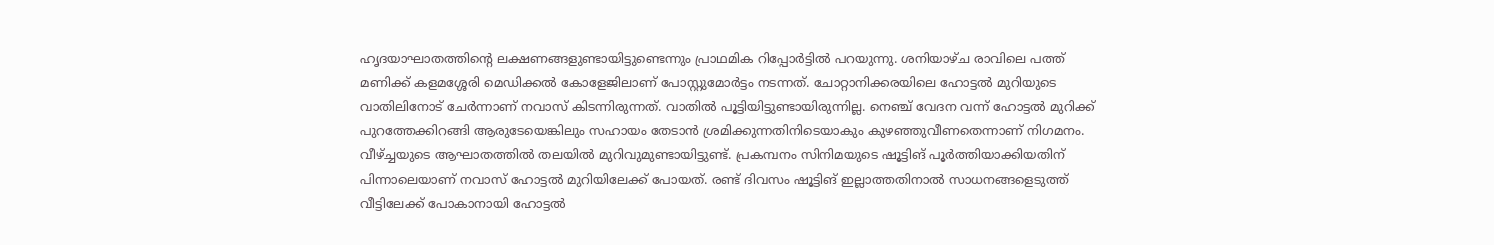ഹൃദയാഘാതത്തിന്റെ ലക്ഷണങ്ങളുണ്ടായിട്ടുണ്ടെന്നും പ്രാഥമിക റിപ്പോര്‍ട്ടില്‍ പറയുന്നു. ശനിയാഴ്ച രാവിലെ പത്ത് മണിക്ക് കളമശ്ശേരി മെഡിക്കല്‍ കോളേജിലാണ് പോസ്റ്റുമോര്‍ട്ടം നടന്നത്. ചോറ്റാനിക്കരയിലെ ഹോട്ടല്‍ മുറിയുടെ വാതിലിനോട് ചേര്‍ന്നാണ് നവാസ് കിടന്നിരുന്നത്. വാതില്‍ പൂട്ടിയിട്ടുണ്ടായിരുന്നില്ല. നെഞ്ച് വേദന വന്ന് ഹോട്ടല്‍ മുറിക്ക് പുറത്തേക്കിറങ്ങി ആരുടേയെങ്കിലും സഹായം തേടാന്‍ ശ്രമിക്കുന്നതിനിടെയാകും കുഴഞ്ഞുവീണതെന്നാണ് നിഗമനം. വീഴ്ച്ചയുടെ ആഘാതത്തില്‍ തലയില്‍ മുറിവുമുണ്ടായിട്ടുണ്ട്. പ്രകമ്പനം സിനിമയുടെ ഷൂട്ടിങ് പൂര്‍ത്തിയാക്കിയതിന് പിന്നാലെയാണ് നവാസ് ഹോട്ടല്‍ മുറിയിലേക്ക് പോയത്. രണ്ട് ദിവസം ഷൂട്ടിങ് ഇല്ലാത്തതിനാല്‍ സാധനങ്ങളെടുത്ത് വീട്ടിലേക്ക് പോകാനായി ഹോട്ടല്‍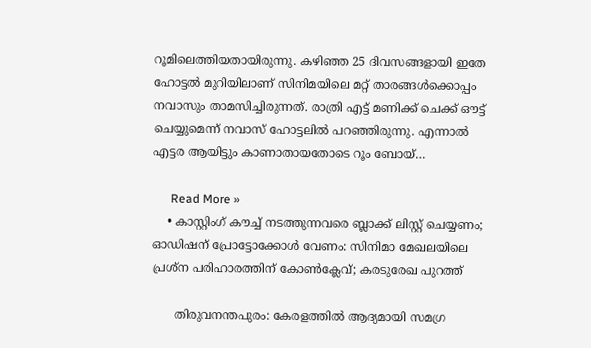റൂമിലെത്തിയതായിരുന്നു. കഴിഞ്ഞ 25 ദിവസങ്ങളായി ഇതേ ഹോട്ടല്‍ മുറിയിലാണ് സിനിമയിലെ മറ്റ് താരങ്ങള്‍ക്കൊപ്പം നവാസും താമസിച്ചിരുന്നത്. രാത്രി എട്ട് മണിക്ക് ചെക്ക് ഔട്ട് ചെയ്യുമെന്ന് നവാസ് ഹോട്ടലില്‍ പറഞ്ഞിരുന്നു. എന്നാല്‍ എട്ടര ആയിട്ടും കാണാതായതോടെ റൂം ബോയ്…

      Read More »
    • കാസ്റ്റിംഗ് കൗച്ച് നടത്തുന്നവരെ ബ്ലാക്ക് ലിസ്റ്റ് ചെയ്യണം; ഓഡിഷന് പ്രോട്ടോക്കോള്‍ വേണം: സിനിമാ മേഖലയിലെ പ്രശ്‌ന പരിഹാരത്തിന് കോണ്‍ക്ലേവ്; കരടുരേഖ പുറത്ത്

      തിരുവനന്തപുരം: കേരളത്തില്‍ ആദ്യമായി സമഗ്ര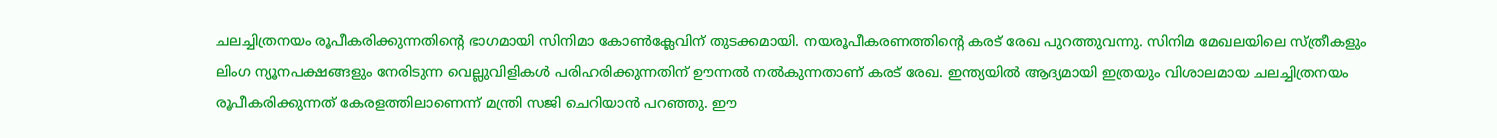ചലച്ചിത്രനയം രൂപീകരിക്കുന്നതിന്റെ ഭാഗമായി സിനിമാ കോണ്‍ക്ലേവിന് തുടക്കമായി. നയരൂപീകരണത്തിന്റെ കരട് രേഖ പുറത്തുവന്നു. സിനിമ മേഖലയിലെ സ്ത്രീകളും ലിംഗ ന്യൂനപക്ഷങ്ങളും നേരിടുന്ന വെല്ലുവിളികള്‍ പരിഹരിക്കുന്നതിന് ഊന്നല്‍ നല്‍കുന്നതാണ് കരട് രേഖ. ഇന്ത്യയില്‍ ആദ്യമായി ഇത്രയും വിശാലമായ ചലച്ചിത്രനയം രൂപീകരിക്കുന്നത് കേരളത്തിലാണെന്ന് മന്ത്രി സജി ചെറിയാന്‍ പറഞ്ഞു. ഈ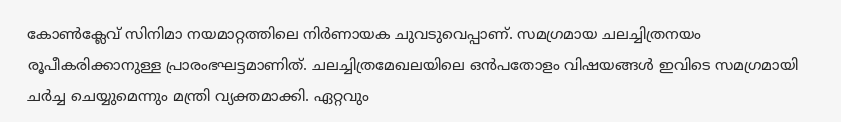കോണ്‍ക്ലേവ് സിനിമാ നയമാറ്റത്തിലെ നിര്‍ണായക ചുവടുവെപ്പാണ്. സമഗ്രമായ ചലച്ചിത്രനയം രൂപീകരിക്കാനുള്ള പ്രാരംഭഘട്ടമാണിത്. ചലച്ചിത്രമേഖലയിലെ ഒന്‍പതോളം വിഷയങ്ങള്‍ ഇവിടെ സമഗ്രമായി ചര്‍ച്ച ചെയ്യുമെന്നും മന്ത്രി വ്യക്തമാക്കി. ഏറ്റവും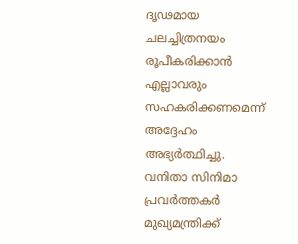ദൃഢമായ ചലച്ചിത്രനയം രൂപീകരിക്കാന്‍ എല്ലാവരും സഹകരിക്കണമെന്ന് അദ്ദേഹം അഭ്യര്‍ത്ഥിച്ചു. വനിതാ സിനിമാ പ്രവര്‍ത്തകര്‍ മുഖ്യമന്ത്രിക്ക്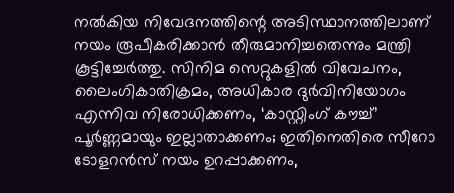നല്‍കിയ നിവേദനത്തിന്റെ അടിസ്ഥാനത്തിലാണ് നയം രൂപീകരിക്കാന്‍ തീരുമാനിച്ചതെന്നും മന്ത്രി കൂട്ടിച്ചേര്‍ത്തു. സിനിമ സെറ്റുകളില്‍ വിവേചനം, ലൈംഗികാതിക്രമം, അധികാര ദുര്‍വിനിയോഗം എന്നിവ നിരോധിക്കണം, ‘കാസ്റ്റിംഗ് കൗച്ച്’ പൂര്‍ണ്ണമായും ഇല്ലാതാക്കണം; ഇതിനെതിരെ സീറോ ടോളറന്‍സ് നയം ഉറപ്പാക്കണം,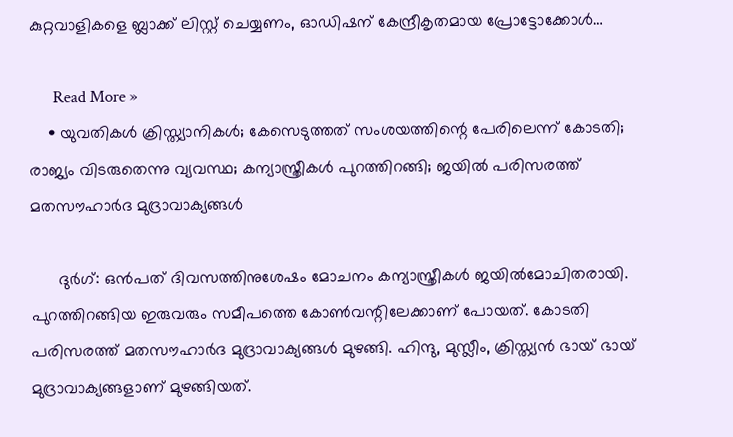കുറ്റവാളികളെ ബ്ലാക്ക് ലിസ്റ്റ് ചെയ്യണം, ഓഡിഷന് കേന്ദ്രീകൃതമായ പ്രോട്ടോക്കോള്‍…

      Read More »
    • യുവതികള്‍ ക്രിസ്ത്യാനികള്‍; കേസെടുത്തത് സംശയത്തിന്റെ പേരിലെന്ന് കോടതി; രാജ്യം വിടരുതെന്നു വ്യവസ്ഥ; കന്യാസ്ത്രീകള്‍ പുറത്തിറങ്ങി; ജയില്‍ പരിസരത്ത് മതസൗഹാര്‍ദ മുദ്രാവാക്യങ്ങള്‍

      ദുര്‍ഗ്: ഒന്‍പത് ദിവസത്തിനുശേഷം മോചനം കന്യാസ്ത്രീകള്‍ ജയില്‍മോചിതരായി. പുറത്തിറങ്ങിയ ഇരുവരും സമീപത്തെ കോണ്‍വന്റിലേക്കാണ് പോയത്. കോടതി പരിസരത്ത് മതസൗഹാര്‍ദ മുദ്രാവാക്യങ്ങള്‍ മുഴങ്ങി. ഹിന്ദു, മുസ്ലീം, ക്രിസ്ത്യന്‍ ഭായ് ഭായ് മുദ്രാവാക്യങ്ങളാണ് മുഴങ്ങിയത്.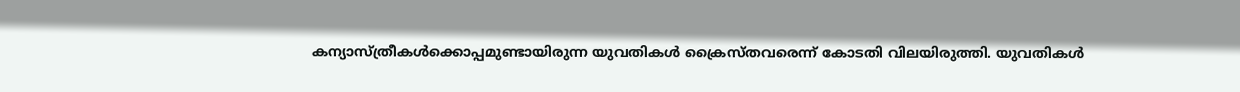കന്യാസ്ത്രീകള്‍ക്കൊപ്പമുണ്ടായിരുന്ന യുവതികള്‍ ക്രൈസ്തവരെന്ന് കോടതി വിലയിരുത്തി. യുവതികള്‍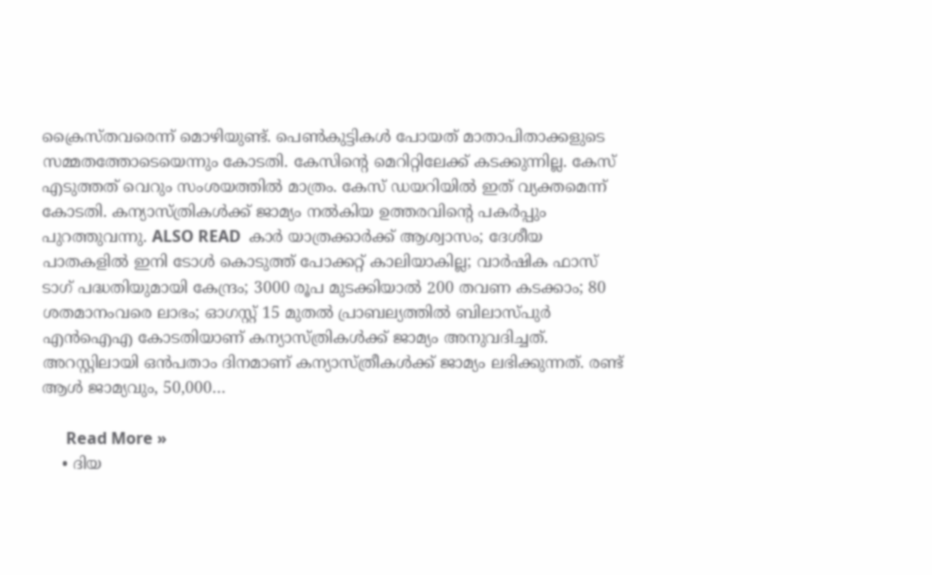ക്രൈസ്തവരെന്ന് മൊഴിയുണ്ട്. പെണ്‍കുട്ടികള്‍ പോയത് മാതാപിതാക്കളുടെ സമ്മതത്തോടെയെന്നും കോടതി. കേസിന്റെ മെറിറ്റിലേക്ക് കടക്കുന്നില്ല. കേസ് എടുത്തത് വെറും സംശയത്തില്‍ മാത്രം. കേസ് ഡയറിയില്‍ ഇത് വ്യക്തമെന്ന് കോടതി. കന്യാസ്ത്രികള്‍ക്ക് ജാമ്യം നല്‍കിയ ഉത്തരവിന്റെ പകര്‍പ്പും പുറത്തുവന്നു. ALSO READ  കാര്‍ യാത്രക്കാര്‍ക്ക് ആശ്വാസം; ദേശീയ പാതകളില്‍ ഇനി ടോള്‍ കൊടുത്ത് പോക്കറ്റ് കാലിയാകില്ല; വാര്‍ഷിക ഫാസ് ടാഗ് പദ്ധതിയുമായി കേന്ദ്രം; 3000 രൂപ മുടക്കിയാല്‍ 200 തവണ കടക്കാം; 80 ശതമാനംവരെ ലാഭം; ഓഗസ്റ്റ് 15 മുതല്‍ പ്രാബല്യത്തില്‍ ബിലാസ്പുര്‍ എന്‍ഐഎ കോടതിയാണ് കന്യാസ്ത്രികള്‍ക്ക് ജാമ്യം അനുവദിച്ചത്. അറസ്റ്റിലായി ഒന്‍പതാം ദിനമാണ് കന്യാസ്ത്രീകള്‍ക്ക് ജാമ്യം ലഭിക്കുന്നത്. രണ്ട് ആള്‍ ജാമ്യവും, 50,000…

      Read More »
    • ദിയ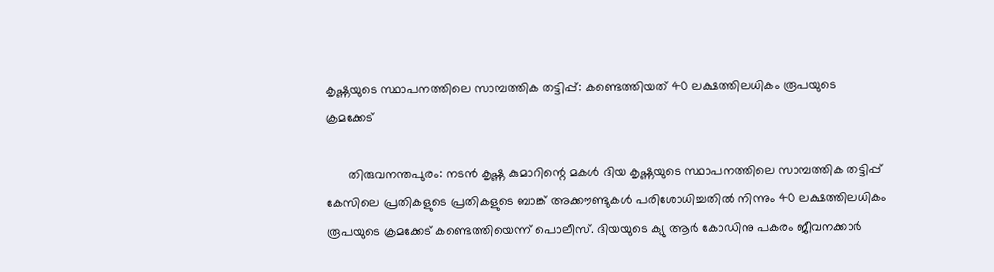കൃഷ്ണയുടെ സ്ഥാപനത്തിലെ സാമ്പത്തിക തട്ടിപ്പ്: കണ്ടെത്തിയത് 40 ലക്ഷത്തിലധികം രൂപയുടെ ക്രമക്കേട്

      തിരുവനന്തപുരം: നടന്‍ കൃഷ്ണ കുമാറിന്റെ മകള്‍ ദിയ കൃഷ്ണയുടെ സ്ഥാപനത്തിലെ സാമ്പത്തിക തട്ടിപ്പ് കേസിലെ പ്രതികളുടെ പ്രതികളുടെ ബാങ്ക് അക്കൗണ്ടുകള്‍ പരിശോധിച്ചതില്‍ നിന്നും 40 ലക്ഷത്തിലധികം രൂപയുടെ ക്രമക്കേട് കണ്ടെത്തിയെന്ന് പൊലീസ്. ദിയയുടെ ക്യു ആര്‍ കോഡിനു പകരം ജീവനക്കാര്‍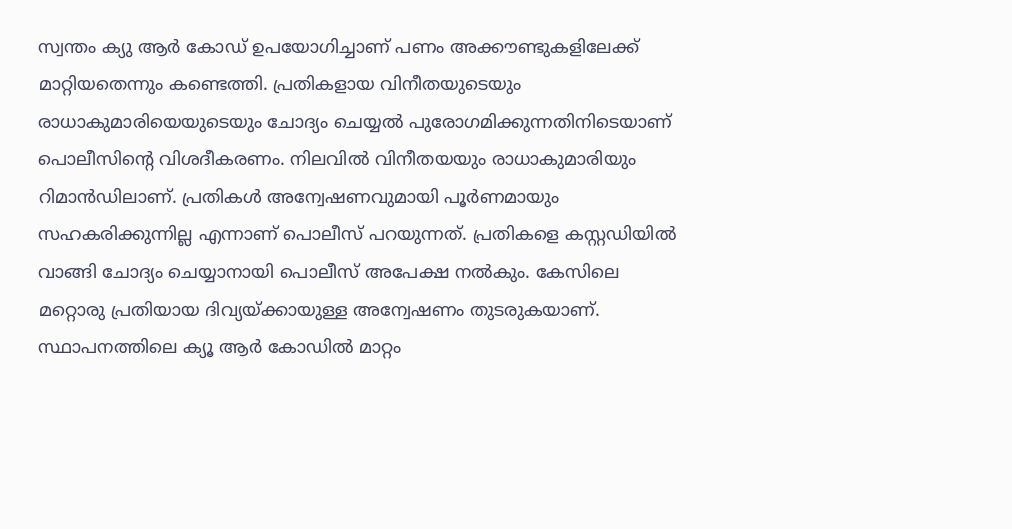സ്വന്തം ക്യു ആര്‍ കോഡ് ഉപയോഗിച്ചാണ് പണം അക്കൗണ്ടുകളിലേക്ക് മാറ്റിയതെന്നും കണ്ടെത്തി. പ്രതികളായ വിനീതയുടെയും രാധാകുമാരിയെയുടെയും ചോദ്യം ചെയ്യല്‍ പുരോഗമിക്കുന്നതിനിടെയാണ് പൊലീസിന്റെ വിശദീകരണം. നിലവില്‍ വിനീതയയും രാധാകുമാരിയും റിമാന്‍ഡിലാണ്. പ്രതികള്‍ അന്വേഷണവുമായി പൂര്‍ണമായും സഹകരിക്കുന്നില്ല എന്നാണ് പൊലീസ് പറയുന്നത്. പ്രതികളെ കസ്റ്റഡിയില്‍ വാങ്ങി ചോദ്യം ചെയ്യാനായി പൊലീസ് അപേക്ഷ നല്‍കും. കേസിലെ മറ്റൊരു പ്രതിയായ ദിവ്യയ്ക്കായുള്ള അന്വേഷണം തുടരുകയാണ്. സ്ഥാപനത്തിലെ ക്യൂ ആര്‍ കോഡില്‍ മാറ്റം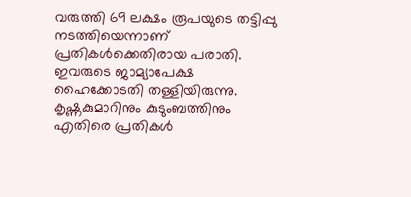വരുത്തി 69 ലക്ഷം രൂപയുടെ തട്ടിപ്പു നടത്തിയെന്നാണ് പ്രതികള്‍ക്കെതിരായ പരാതി. ഇവരുടെ ജാമ്യാപേക്ഷ ഹൈക്കോടതി തള്ളിയിരുന്നു. കൃഷ്ണകുമാറിനും കുടുംബത്തിനും എതിരെ പ്രതികള്‍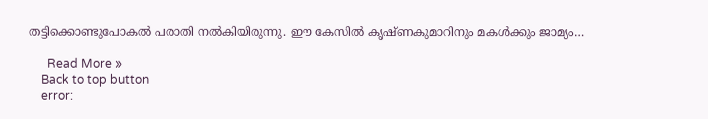തട്ടിക്കൊണ്ടുപോകല്‍ പരാതി നല്‍കിയിരുന്നു. ഈ കേസില്‍ കൃഷ്ണകുമാറിനും മകള്‍ക്കും ജാമ്യം…

      Read More »
    Back to top button
    error: